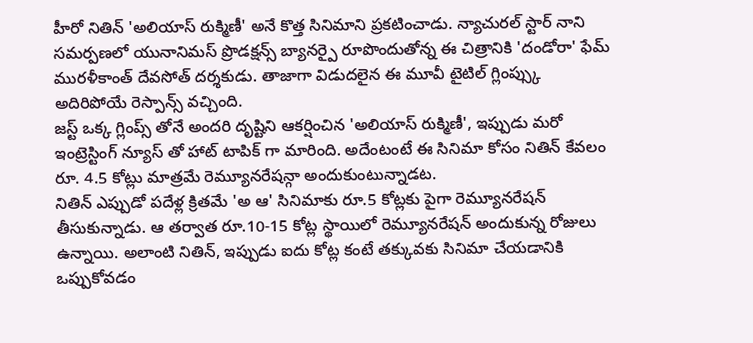హీరో నితిన్ 'అలియాస్ రుక్మిణీ' అనే కొత్త సినిమాని ప్రకటించాడు. న్యాచురల్ స్టార్ నాని సమర్పణలో యునానిమస్ ప్రొడక్షన్స్ బ్యానర్పై రూపొందుతోన్న ఈ చిత్రానికి 'దండోరా' ఫేమ్ మురళీకాంత్ దేవసోత్ దర్శకుడు. తాజాగా విడుదలైన ఈ మూవీ టైటిల్ గ్లింప్స్కు అదిరిపోయే రెస్పాన్స్ వచ్చింది.
జస్ట్ ఒక్క గ్లింప్స్ తోనే అందరి దృష్టిని ఆకర్షించిన 'అలియాస్ రుక్మిణీ', ఇప్పుడు మరో ఇంట్రెస్టింగ్ న్యూస్ తో హాట్ టాపిక్ గా మారింది. అదేంటంటే ఈ సినిమా కోసం నితిన్ కేవలం రూ. 4.5 కోట్లు మాత్రమే రెమ్యూనరేషన్గా అందుకుంటున్నాడట.
నితిన్ ఎప్పుడో పదేళ్ల క్రితమే 'అ ఆ' సినిమాకు రూ.5 కోట్లకు పైగా రెమ్యూనరేషన్ తీసుకున్నాడు. ఆ తర్వాత రూ.10-15 కోట్ల స్థాయిలో రెమ్యూనరేషన్ అందుకున్న రోజులు ఉన్నాయి. అలాంటి నితిన్, ఇప్పుడు ఐదు కోట్ల కంటే తక్కువకు సినిమా చేయడానికి ఒప్పుకోవడం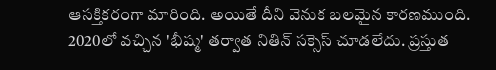ఆసక్తికరంగా మారింది. అయితే దీని వెనుక బలమైన కారణముంది.
2020లో వచ్చిన 'భీష్మ' తర్వాత నితిన్ సక్సెస్ చూడలేదు. ప్రస్తుత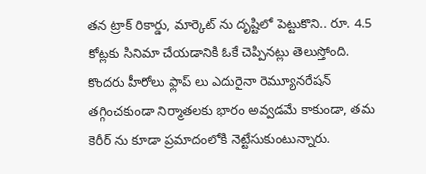తన ట్రాక్ రికార్డు, మార్కెట్ ను దృష్టిలో పెట్టుకొని.. రూ. 4.5 కోట్లకు సినిమా చేయడానికి ఓకే చెప్పినట్లు తెలుస్తోంది.
కొందరు హీరోలు ఫ్లాప్ లు ఎదురైనా రెమ్యూనరేషన్ తగ్గించకుండా నిర్మాతలకు భారం అవ్వడమే కాకుండా, తమ కెరీర్ ను కూడా ప్రమాదంలోకి నెట్టేసుకుంటున్నారు.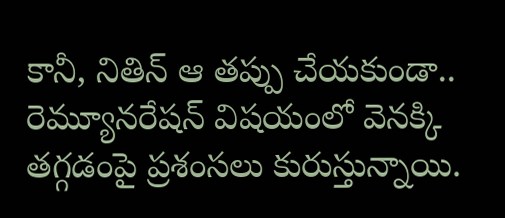కానీ, నితిన్ ఆ తప్పు చేయకుండా.. రెమ్యూనరేషన్ విషయంలో వెనక్కి తగ్గడంపై ప్రశంసలు కురుస్తున్నాయి.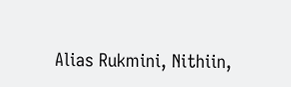Alias Rukmini, Nithiin,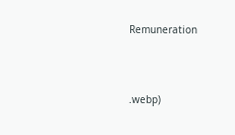Remuneration




.webp)